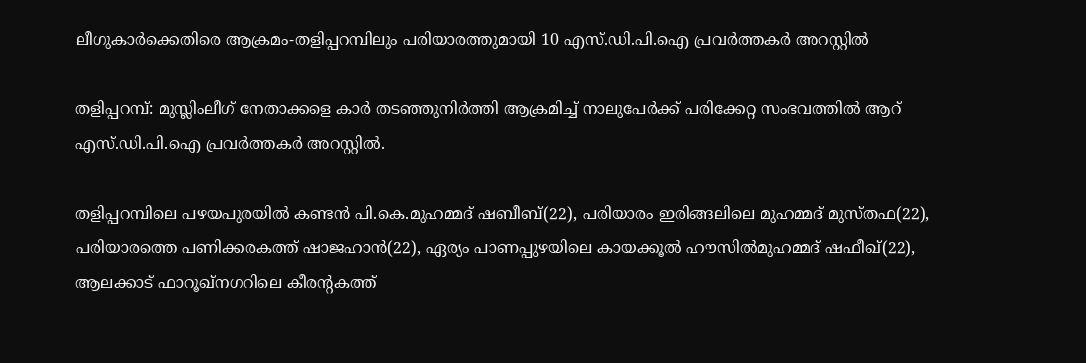ലീഗുകാര്‍ക്കെതിരെ ആക്രമം-തളിപ്പറമ്പിലും പരിയാരത്തുമായി 10 എസ്.ഡി.പി.ഐ പ്രവര്‍ത്തകര്‍ അറസ്റ്റില്‍

തളിപ്പറമ്പ്: മുസ്ലിംലീഗ് നേതാക്കളെ കാര്‍ തടഞ്ഞുനിര്‍ത്തി ആക്രമിച്ച് നാലുപേര്‍ക്ക് പരിക്കേറ്റ സംഭവത്തില്‍ ആറ് എസ്.ഡി.പി.ഐ പ്രവര്‍ത്തകര്‍ അറസ്റ്റില്‍.

തളിപ്പറമ്പിലെ പഴയപുരയില്‍ കണ്ടന്‍ പി.കെ.മുഹമ്മദ് ഷബീബ്(22), പരിയാരം ഇരിങ്ങലിലെ മുഹമ്മദ് മുസ്തഫ(22), പരിയാരത്തെ പണിക്കരകത്ത് ഷാജഹാന്‍(22), ഏര്യം പാണപ്പുഴയിലെ കായക്കൂല്‍ ഹൗസില്‍മുഹമ്മദ് ഷഫീഖ്(22), ആലക്കാട് ഫാറൂഖ്‌നഗറിലെ കീരന്റകത്ത്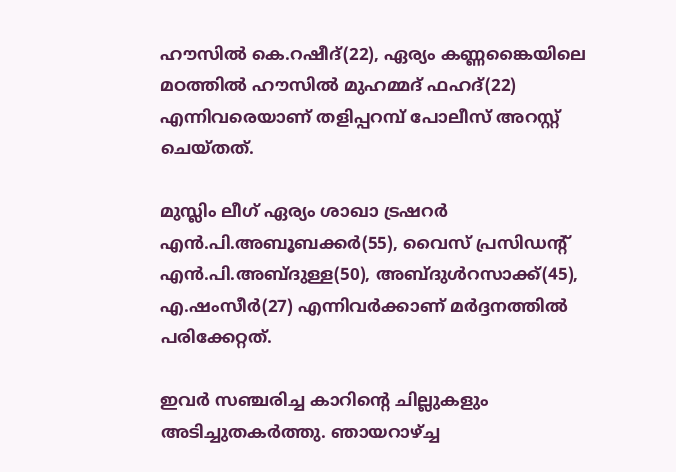ഹൗസില്‍ കെ.റഷീദ്(22), ഏര്യം കണ്ണങ്കൈയിലെ മഠത്തില്‍ ഹൗസില്‍ മുഹമ്മദ് ഫഹദ്(22) എന്നിവരെയാണ് തളിപ്പറമ്പ് പോലീസ് അറസ്റ്റ് ചെയ്തത്.

മുസ്ലിം ലീഗ് ഏര്യം ശാഖാ ട്രഷറര്‍ എന്‍.പി.അബൂബക്കര്‍(55), വൈസ് പ്രസിഡന്റ് എന്‍.പി.അബ്ദുള്ള(50), അബ്ദുള്‍റസാക്ക്(45), എ.ഷംസീര്‍(27) എന്നിവര്‍ക്കാണ് മര്‍ദ്ദനത്തില്‍ പരിക്കേറ്റത്.

ഇവര്‍ സഞ്ചരിച്ച കാറിന്റെ ചില്ലുകളും അടിച്ചുതകര്‍ത്തു. ഞായറാഴ്ച്ച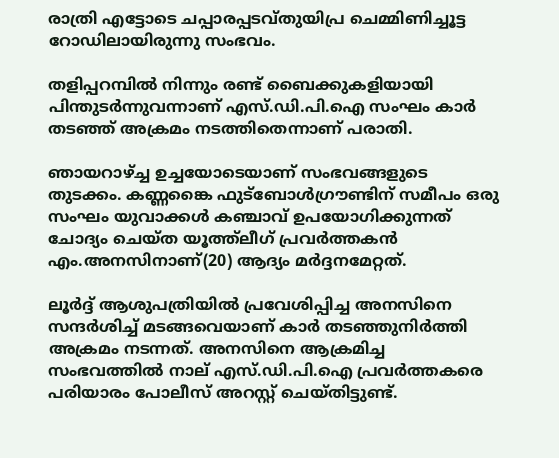രാത്രി എട്ടോടെ ചപ്പാരപ്പടവ്തുയിപ്ര ചെമ്മിണിച്ചൂട്ട റോഡിലായിരുന്നു സംഭവം.

തളിപ്പറമ്പില്‍ നിന്നും രണ്ട് ബൈക്കുകളിയായി പിന്തുടര്‍ന്നുവന്നാണ് എസ്.ഡി.പി.ഐ സംഘം കാര്‍ തടഞ്ഞ് അക്രമം നടത്തിതെന്നാണ് പരാതി.

ഞായറാഴ്ച്ച ഉച്ചയോടെയാണ് സംഭവങ്ങളുടെ തുടക്കം. കണ്ണങ്കൈ ഫുട്‌ബോള്‍ഗ്രൗണ്ടിന് സമീപം ഒരു സംഘം യുവാക്കള്‍ കഞ്ചാവ് ഉപയോഗിക്കുന്നത് ചോദ്യം ചെയ്ത യൂത്ത്‌ലീഗ് പ്രവര്‍ത്തകന്‍ എം.അനസിനാണ്(20) ആദ്യം മര്‍ദ്ദനമേറ്റത്.

ലൂര്‍ദ്ദ് ആശുപത്രിയില്‍ പ്രവേശിപ്പിച്ച അനസിനെ സന്ദര്‍ശിച്ച് മടങ്ങവെയാണ് കാര്‍ തടഞ്ഞുനിര്‍ത്തി അക്രമം നടന്നത്. അനസിനെ ആക്രമിച്ച സംഭവത്തില്‍ നാല് എസ്.ഡി.പി.ഐ പ്രവര്‍ത്തകരെ പരിയാരം പോലീസ് അറസ്റ്റ് ചെയ്തിട്ടുണ്ട്.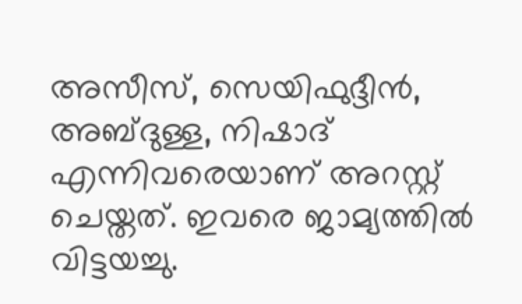അസീസ്, സെയിഫുദ്ദീന്‍, അബ്ദുള്ള, നിഷാദ് എന്നിവരെയാണ് അറസ്റ്റ് ചെയ്തത്. ഇവരെ ജാമ്യത്തില്‍ വിട്ടയച്ചു.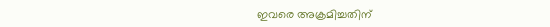ഇവരെ അക്രമിച്ചതിന്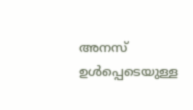അനസ് ഉള്‍പ്പെടെയുള്ള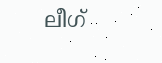ലീഗ്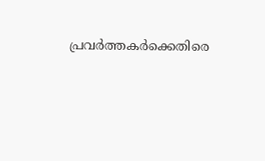പ്രവര്‍ത്തകര്‍ക്കെതിരെ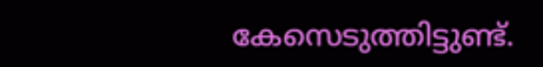കേസെടുത്തിട്ടുണ്ട്.